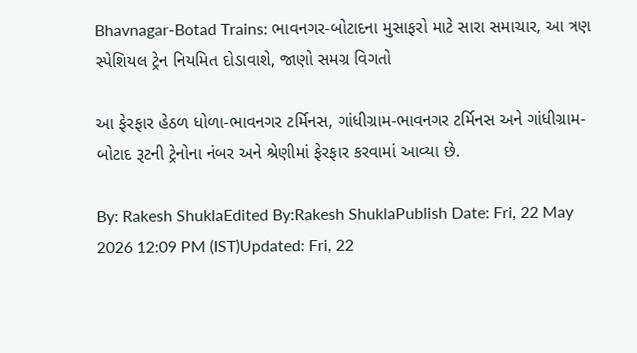Bhavnagar-Botad Trains: ભાવનગર-બોટાદના મુસાફરો માટે સારા સમાચાર, આ ત્રણ સ્પેશિયલ ટ્રેન નિયમિત દોડાવાશે, જાણો સમગ્ર વિગતો

આ ફેરફાર હેઠળ ધોળા-ભાવનગર ટર્મિનસ, ગાંધીગ્રામ-ભાવનગર ટર્મિનસ અને ગાંધીગ્રામ-બોટાદ રૂટની ટ્રેનોના નંબર અને શ્રેણીમાં ફેરફાર કરવામાં આવ્યા છે.

By: Rakesh ShuklaEdited By:Rakesh ShuklaPublish Date: Fri, 22 May 2026 12:09 PM (IST)Updated: Fri, 22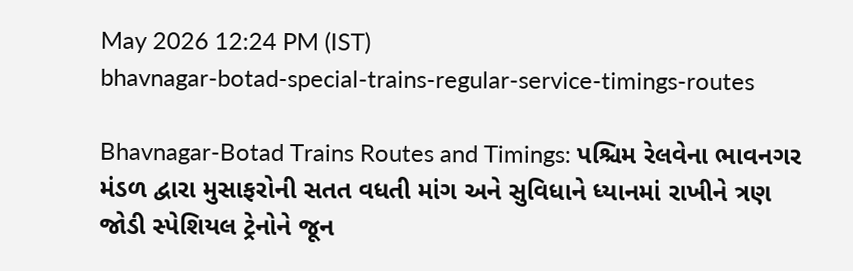May 2026 12:24 PM (IST)
bhavnagar-botad-special-trains-regular-service-timings-routes

Bhavnagar-Botad Trains Routes and Timings: પશ્ચિમ રેલવેના ભાવનગર મંડળ દ્વારા મુસાફરોની સતત વધતી માંગ અને સુવિધાને ધ્યાનમાં રાખીને ત્રણ જોડી સ્પેશિયલ ટ્રેનોને જૂન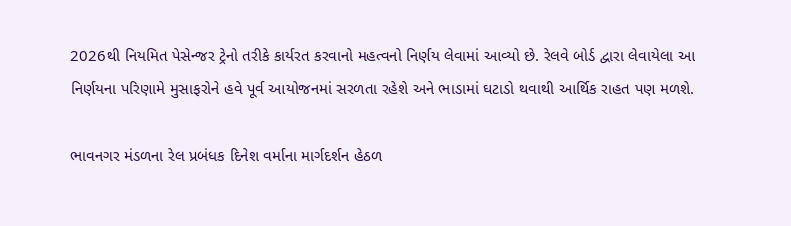2026થી નિયમિત પેસેન્જર ટ્રેનો તરીકે કાર્યરત કરવાનો મહત્વનો નિર્ણય લેવામાં આવ્યો છે. રેલવે બોર્ડ દ્વારા લેવાયેલા આ નિર્ણયના પરિણામે મુસાફરોને હવે પૂર્વ આયોજનમાં સરળતા રહેશે અને ભાડામાં ઘટાડો થવાથી આર્થિક રાહત પણ મળશે.

ભાવનગર મંડળના રેલ પ્રબંધક દિનેશ વર્માના માર્ગદર્શન હેઠળ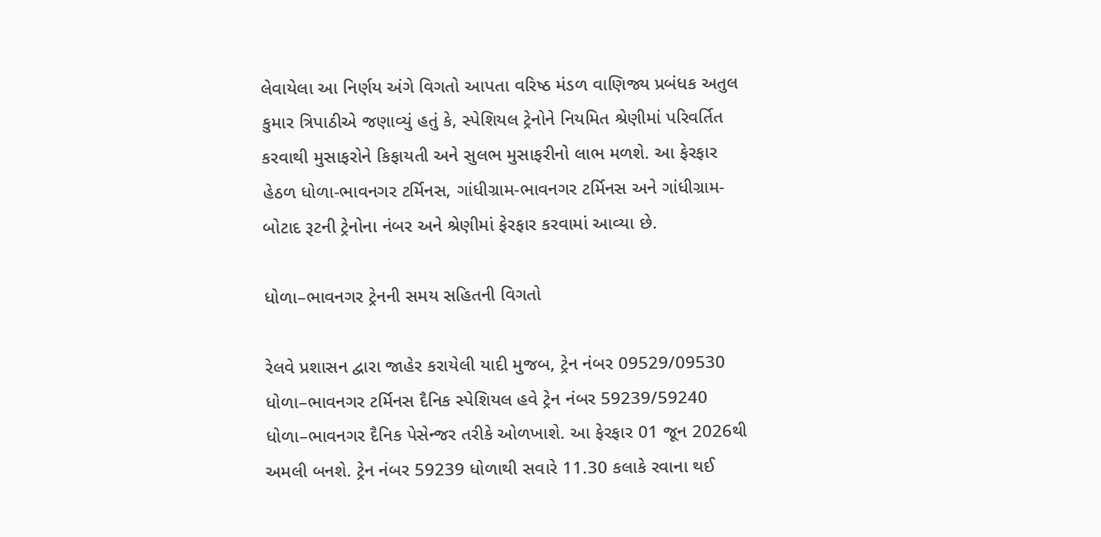લેવાયેલા આ નિર્ણય અંગે વિગતો આપતા વરિષ્ઠ મંડળ વાણિજ્ય પ્રબંધક અતુલ કુમાર ત્રિપાઠીએ જણાવ્યું હતું કે, સ્પેશિયલ ટ્રેનોને નિયમિત શ્રેણીમાં પરિવર્તિત કરવાથી મુસાફરોને કિફાયતી અને સુલભ મુસાફરીનો લાભ મળશે. આ ફેરફાર હેઠળ ધોળા-ભાવનગર ટર્મિનસ, ગાંધીગ્રામ-ભાવનગર ટર્મિનસ અને ગાંધીગ્રામ-બોટાદ રૂટની ટ્રેનોના નંબર અને શ્રેણીમાં ફેરફાર કરવામાં આવ્યા છે.

ધોળા–ભાવનગર ટ્રેનની સમય સહિતની વિગતો

રેલવે પ્રશાસન દ્વારા જાહેર કરાયેલી યાદી મુજબ, ટ્રેન નંબર 09529/09530 ધોળા–ભાવનગર ટર્મિનસ દૈનિક સ્પેશિયલ હવે ટ્રેન નંબર 59239/59240 ધોળા–ભાવનગર દૈનિક પેસેન્જર તરીકે ઓળખાશે. આ ફેરફાર 01 જૂન 2026થી અમલી બનશે. ટ્રેન નંબર 59239 ધોળાથી સવારે 11.30 કલાકે રવાના થઈ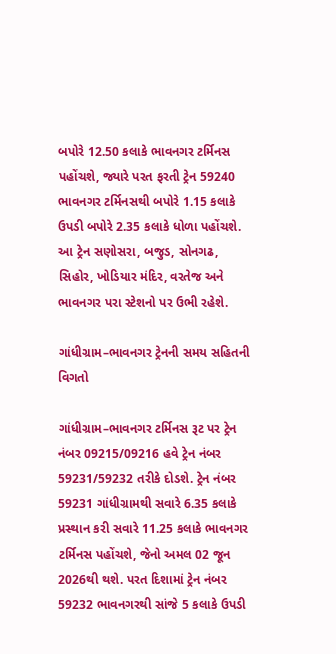બપોરે 12.50 કલાકે ભાવનગર ટર્મિનસ પહોંચશે, જ્યારે પરત ફરતી ટ્રેન 59240 ભાવનગર ટર્મિનસથી બપોરે 1.15 કલાકે ઉપડી બપોરે 2.35 કલાકે ધોળા પહોંચશે. આ ટ્રેન સણોસરા, બજુડ, સોનગઢ, સિહોર, ખોડિયાર મંદિર, વરતેજ અને ભાવનગર પરા સ્ટેશનો પર ઉભી રહેશે.

ગાંધીગ્રામ–ભાવનગર ટ્રેનની સમય સહિતની વિગતો

ગાંધીગ્રામ–ભાવનગર ટર્મિનસ રૂટ પર ટ્રેન નંબર 09215/09216 હવે ટ્રેન નંબર 59231/59232 તરીકે દોડશે. ટ્રેન નંબર 59231 ગાંધીગ્રામથી સવારે 6.35 કલાકે પ્રસ્થાન કરી સવારે 11.25 કલાકે ભાવનગર ટર્મિનસ પહોંચશે, જેનો અમલ 02 જૂન 2026થી થશે. પરત દિશામાં ટ્રેન નંબર 59232 ભાવનગરથી સાંજે 5 કલાકે ઉપડી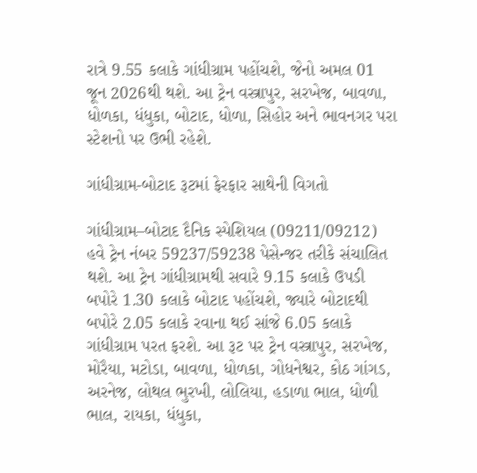રાત્રે 9.55 કલાકે ગાંધીગ્રામ પહોંચશે, જેનો અમલ 01 જૂન 2026થી થશે. આ ટ્રેન વસ્ત્રાપુર, સરખેજ, બાવળા, ધોળકા, ધંધુકા, બોટાદ, ધોળા, સિહોર અને ભાવનગર પરા સ્ટેશનો પર ઉભી રહેશે.

ગાંધીગ્રામ-બોટાદ રૂટમાં ફેરફાર સાથેની વિગતો

ગાંધીગ્રામ–બોટાદ દૈનિક સ્પેશિયલ (09211/09212) હવે ટ્રેન નંબર 59237/59238 પેસેન્જર તરીકે સંચાલિત થશે. આ ટ્રેન ગાંધીગ્રામથી સવારે 9.15 કલાકે ઉપડી બપોરે 1.30 કલાકે બોટાદ પહોંચશે, જ્યારે બોટાદથી બપોરે 2.05 કલાકે રવાના થઈ સાંજે 6.05 કલાકે ગાંધીગ્રામ પરત ફરશે. આ રૂટ પર ટ્રેન વસ્ત્રાપુર, સરખેજ, મોરૈયા, મટોડા, બાવળા, ધોળકા, ગોધનેશ્વર, કોઠ ગાંગડ, અરનેજ, લોથલ ભુરખી, લોલિયા, હડાળા ભાલ, ધોળી ભાલ, રાયકા, ધંધુકા,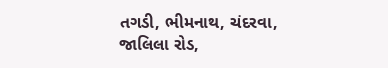તગડી, ભીમનાથ, ચંદરવા, જાલિલા રોડ,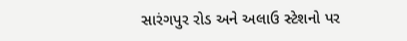સારંગપુર રોડ અને અલાઉ સ્ટેશનો પર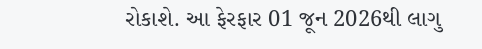રોકાશે. આ ફેરફાર 01 જૂન 2026થી લાગુ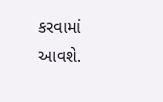કરવામાં આવશે.